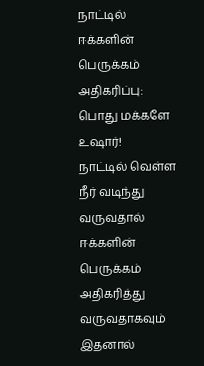நாட்டில் ஈக்களின் பெருக்கம் அதிகரிப்பு: பொது மக்களே உஷார்!
நாட்டில் வெள்ள நீர் வடிந்து வருவதால் ஈக்களின் பெருக்கம் அதிகரித்து வருவதாகவும் இதனால்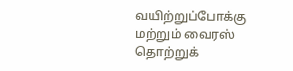வயிற்றுப்போக்கு மற்றும் வைரஸ் தொற்றுக்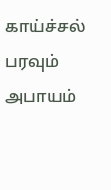காய்ச்சல் பரவும் அபாயம்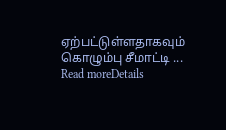ஏற்பட்டுள்ளதாகவும் கொழும்பு சீமாட்டி ...
Read moreDetails